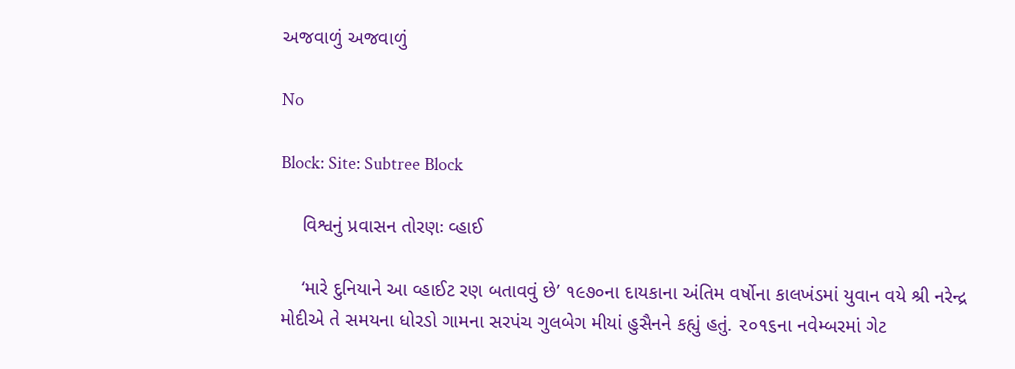અજવાળું અજવાળું

No

Block: Site: Subtree Block

    વિશ્વનું પ્રવાસન તોરણઃ વ્હાઈ

    ‘મારે દુનિયાને આ વ્હાઈટ રણ બતાવવું છે’ ૧૯૭૦ના દાયકાના અંતિમ વર્ષોના કાલખંડમાં યુવાન વયે શ્રી નરેન્દ્ર મોદીએ તે સમયના ધોરડો ગામના સરપંચ ગુલબેગ મીયાં હુસૈનને કહ્યું હતું. ૨૦૧૬ના નવેમ્બરમાં ગેટ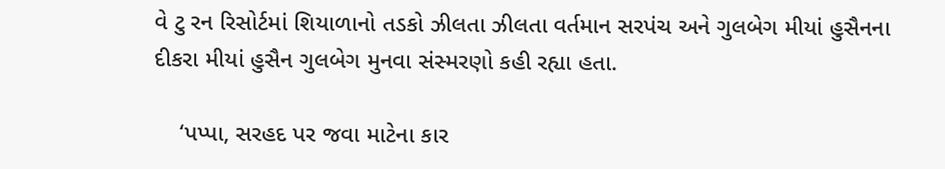વે ટુ રન રિસોર્ટમાં શિયાળાનો તડકો ઝીલતા ઝીલતા વર્તમાન સરપંચ અને ગુલબેગ મીયાં હુસૈનના દીકરા મીયાં હુસૈન ગુલબેગ મુનવા સંસ્મરણો કહી રહ્યા હતા.

    ‘પપ્પા, સરહદ પર જવા માટેના કાર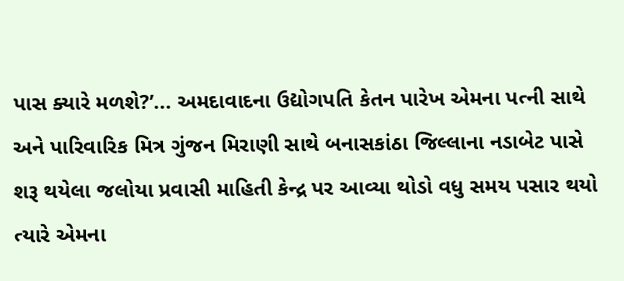પાસ ક્યારે મળશે?’... અમદાવાદના ઉદ્યોગપતિ કેતન પારેખ એમના પત્ની સાથે અને પારિવારિક મિત્ર ગુંજન મિરાણી સાથે બનાસકાંઠા જિલ્લાના નડાબેટ પાસે શરૂ થયેલા જલોયા પ્રવાસી માહિતી કેન્દ્ર પર આવ્યા થોડો વધુ સમય પસાર થયો ત્યારે એમના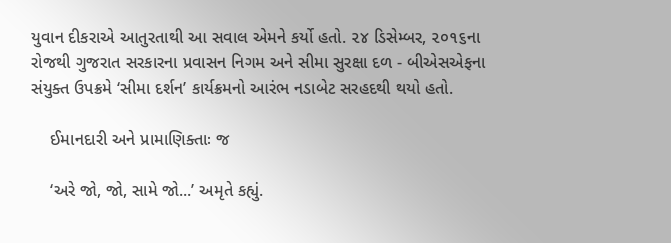યુવાન દીકરાએ આતુરતાથી આ સવાલ એમને કર્યો હતો. ૨૪ ડિસેમ્બર, ૨૦૧૬ના રોજથી ગુજરાત સરકારના પ્રવાસન નિગમ અને સીમા સુરક્ષા દળ - બીએસએફના સંયુક્ત ઉપક્રમે ‘સીમા દર્શન’ કાર્યક્રમનો આરંભ નડાબેટ સરહદથી થયો હતો.

    ઈમાનદારી અને પ્રામાણિક્તાઃ જ

    ‘અરે જો, જો, સામે જો...’ અમૃતે કહ્યું.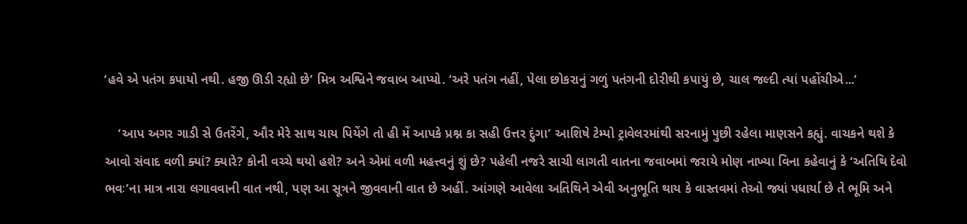‘હવે એ પતંગ કપાયો નથી. હજી ઊડી રહ્યો છે’ મિત્ર અશ્વિને જવાબ આપ્યો. ‘અરે પતંગ નહીં, પેલા છોકરાનું ગળું પતંગની દોરીથી કપાયું છે, ચાલ જલ્દી ત્યાં પહોંચીએ...’

    ‘આપ અગર ગાડી સે ઉતરેંગે, ઔર મેરે સાથ ચાય પિયેંગે તો હી મેં આપકે પ્રશ્ન કા સહી ઉત્તર દુંગા’ આશિષે ટેમ્પો ટ્રાવેલરમાંથી સરનામું પુછી રહેલા માણસને કહ્યું. વાચકને થશે કે આવો સંવાદ વળી ક્યાં? ક્યારે? કોની વચ્ચે થયો હશે? અને એમાં વળી મહત્ત્વનું શું છે? પહેલી નજરે સાચી લાગતી વાતના જવાબમાં જરાયે મોણ નાખ્યા વિના કહેવાનું કે ‘અતિથિ દેવો ભવઃ’ના માત્ર નારા લગાવવાની વાત નથી, પણ આ સૂત્રને જીવવાની વાત છે અહીં. આંગણે આવેલા અતિથિને એવી અનુભૂતિ થાય કે વાસ્તવમાં તેઓ જ્યાં પધાર્યા છે તે ભૂમિ અને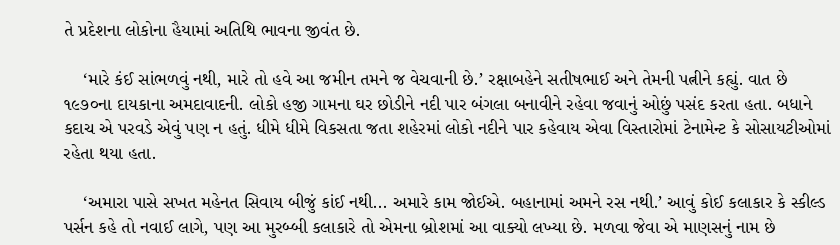તે પ્રદેશના લોકોના હૈયામાં અતિથિ ભાવના જીવંત છે.

    ‘મારે કંઈ સાંભળવું નથી, મારે તો હવે આ જમીન તમને જ વેચવાની છે.’ રક્ષાબહેને સતીષભાઈ અને તેમની પત્નીને કહ્યું. વાત છે ૧૯૭૦ના દાયકાના અમદાવાદની. લોકો હજી ગામના ઘર છોડીને નદી પાર બંગલા બનાવીને રહેવા જવાનું ઓછું પસંદ કરતા હતા. બધાને કદાચ એ પરવડે એવું પણ ન હતું. ધીમે ધીમે વિકસતા જતા શહેરમાં લોકો નદીને પાર કહેવાય એવા વિસ્તારોમાં ટેનામેન્ટ કે સોસાયટીઓમાં રહેતા થયા હતા.

    ‘અમારા પાસે સખત મહેનત સિવાય બીજું કાંઈ નથી... અમારે કામ જોઈએ. બહાનામાં અમને રસ નથી.’ આવું કોઈ કલાકાર કે સ્કીલ્ડ પર્સન કહે તો નવાઈ લાગે, પણ આ મુરબ્બી કલાકારે તો એમના બ્રોશમાં આ વાક્યો લખ્યા છે. મળવા જેવા એ માણસનું નામ છે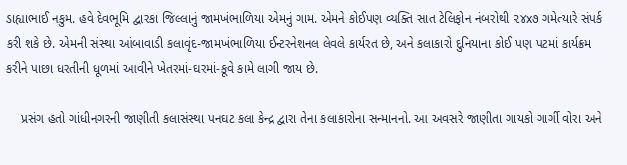ડાહ્યાભાઈ નકુમ. હવે દેવભૂમિ દ્વારકા જિલ્લાનું જામખંભાળિયા એમનું ગામ. એમને કોઈપણ વ્યક્તિ સાત ટેલિફોન નંબરોથી ૨૪x૭ ગમેત્યારે સંપર્ક કરી શકે છે. એમની સંસ્થા આંબાવાડી કલાવૃંદ-જામખંભાળિયા ઈન્ટરનેશનલ લેવલે કાર્યરત છે, અને કલાકારો દુનિયાના કોઈ પણ પટમાં કાર્યક્રમ કરીને પાછા ધરતીની ધૂળમાં આવીને ખેતરમાં-ઘરમાં-કૂવે કામે લાગી જાય છે.

    પ્રસંગ હતો ગાંધીનગરની જાણીતી કલાસંસ્થા પનઘટ કલા કેન્દ્ર દ્વારા તેના કલાકારોના સન્માનનો. આ અવસરે જાણીતા ગાયકો ગાર્ગી વોરા અને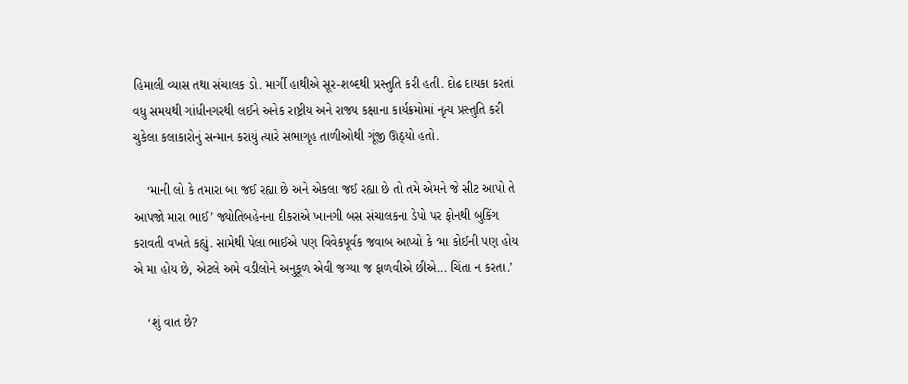હિમાલી વ્યાસ તથા સંચાલક ડો. માર્ગી હાથીએ સૂર-શબ્દથી પ્રસ્તુતિ કરી હતી. દોઢ દાયકા કરતાં વધુ સમયથી ગાંધીનગરથી લઈને અનેક રાષ્ટ્રીય અને રાજ્ય કક્ષાના કાર્યક્રમોમાં નૃત્ય પ્રસ્તુતિ કરી ચુકેલા કલાકારોનું સન્માન કરાયું ત્યારે સભાગૃહ તાળીઓથી ગૂંજી ઊઠ્યો હતો.

    ‘માની લો કે તમારા બા જઈ રહ્યા છે અને એકલા જઈ રહ્યા છે તો તમે એમને જે સીટ આપો તે આપજો મારા ભાઈ’ જ્યોતિબહેનના દીકરાએ ખાનગી બસ સંચાલકના ડેપો પર ફોનથી બુકિંગ કરાવતી વખતે કહ્યું. સામેથી પેલા ભાઈએ પણ વિવેકપૂર્વક જવાબ આપ્યો કે ‘મા કોઈની પણ હોય એ મા હોય છે, એટલે અમે વડીલોને અનુકૂળ એવી જગ્યા જ ફાળવીએ છીએ... ચિંતા ન કરતા.’

    ‘શું વાત છે?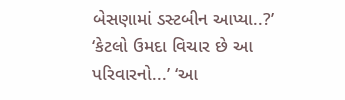બેસણામાં ડસ્ટબીન આપ્યા..?’ ‘કેટલો ઉમદા વિચાર છે આ પરિવારનો...’ ‘આ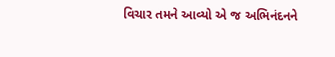વિચાર તમને આવ્યો એ જ અભિનંદનને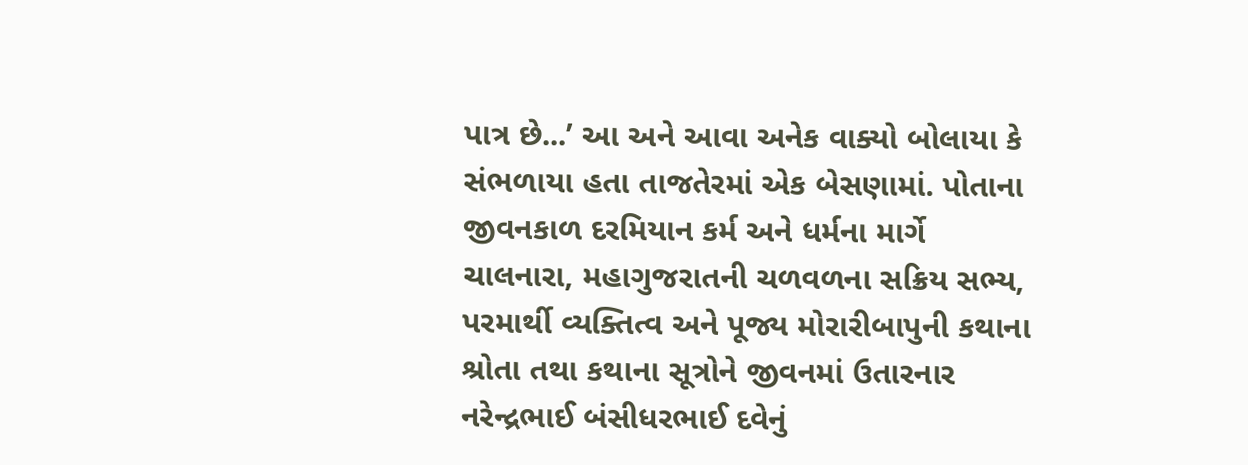પાત્ર છે...’ આ અને આવા અનેક વાક્યો બોલાયા કે સંભળાયા હતા તાજતેરમાં એક બેસણામાં. પોતાના જીવનકાળ દરમિયાન કર્મ અને ધર્મના માર્ગે ચાલનારા, મહાગુજરાતની ચળવળના સક્રિય સભ્ય, પરમાર્થી વ્યક્તિત્વ અને પૂજ્ય મોરારીબાપુની કથાના શ્રોતા તથા કથાના સૂત્રોને જીવનમાં ઉતારનાર નરેન્દ્રભાઈ બંસીધરભાઈ દવેનું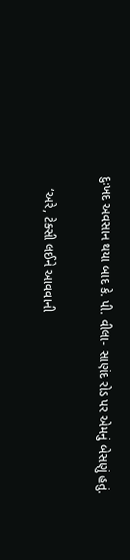દુઃખદ અવસાન થયા બાદ કે. પી. વીલા- સાણંદ રોડ પર એમનું બેસણું હતું.

    ‘અરે, ટેક્સી લઈને આવવાની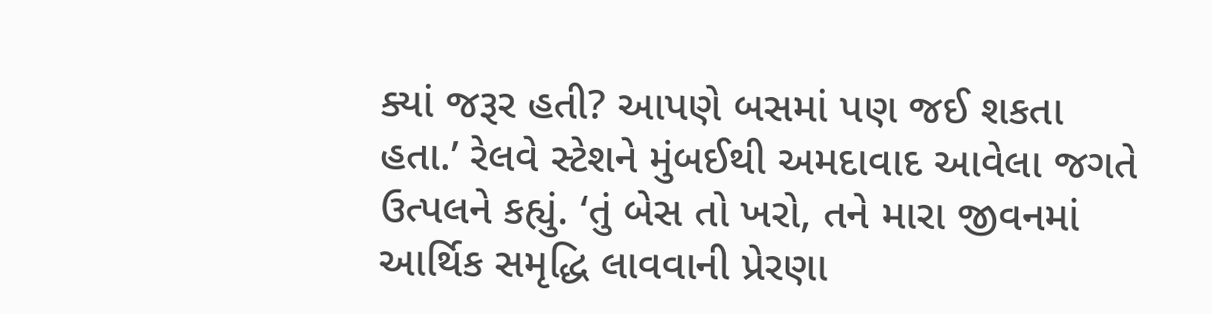ક્યાં જરૂર હતી? આપણે બસમાં પણ જઈ શકતા હતા.’ રેલવે સ્ટેશને મુંબઈથી અમદાવાદ આવેલા જગતે ઉત્પલને કહ્યું. ‘તું બેસ તો ખરો, તને મારા જીવનમાં આર્થિક સમૃદ્ધિ લાવવાની પ્રેરણા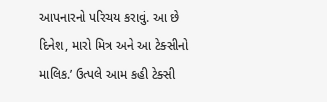આપનારનો પરિચય કરાવું. આ છે દિનેશ, મારો મિત્ર અને આ ટેક્સીનો માલિક.’ ઉત્પલે આમ કહી ટેક્સી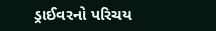ડ્રાઈવરનો પરિચય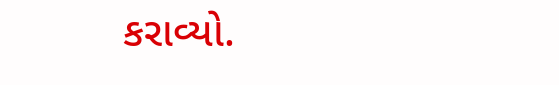કરાવ્યો.